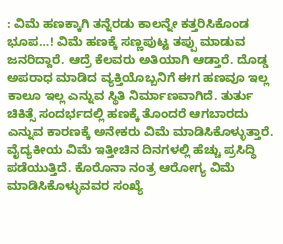: ವಿಮೆ ಹಣಕ್ಕಾಗಿ ತನ್ನೆರಡು ಕಾಲನ್ನೇ ಕತ್ತರಿಸಿಕೊಂಡ ಭೂಪ…! ವಿಮೆ ಹಣಕ್ಕೆ ಸಣ್ಣಪುಟ್ಟ ತಪ್ಪು ಮಾಡುವ ಜನರಿದ್ದಾರೆ. ಆದ್ರೆ ಕೆಲವರು ಅತಿಯಾಗಿ ಆಡ್ತಾರೆ. ದೊಡ್ಡ ಅಪರಾಧ ಮಾಡಿದ ವ್ಯಕ್ತಿಯೊಬ್ಬನಿಗೆ ಈಗ ಹಣವೂ ಇಲ್ಲ ಕಾಲೂ ಇಲ್ಲ ಎನ್ನುವ ಸ್ಥಿತಿ ನಿರ್ಮಾಣವಾಗಿದೆ. ತುರ್ತು ಚಿಕಿತ್ಸೆ ಸಂದರ್ಭದಲ್ಲಿ ಹಣಕ್ಕೆ ತೊಂದರೆ ಆಗಬಾರದು ಎನ್ನುವ ಕಾರಣಕ್ಕೆ ಅನೇಕರು ವಿಮೆ ಮಾಡಿಸಿಕೊಳ್ಳುತ್ತಾರೆ. ವೈದ್ಯಕೀಯ ವಿಮೆ ಇತ್ತೀಚಿನ ದಿನಗಳಲ್ಲಿ ಹೆಚ್ಚು ಪ್ರಸಿದ್ಧಿ ಪಡೆಯುತ್ತಿದೆ. ಕೊರೊನಾ ನಂತ್ರ ಆರೋಗ್ಯ ವಿಮೆ ಮಾಡಿಸಿಕೊಳ್ಳುವವರ ಸಂಖ್ಯೆ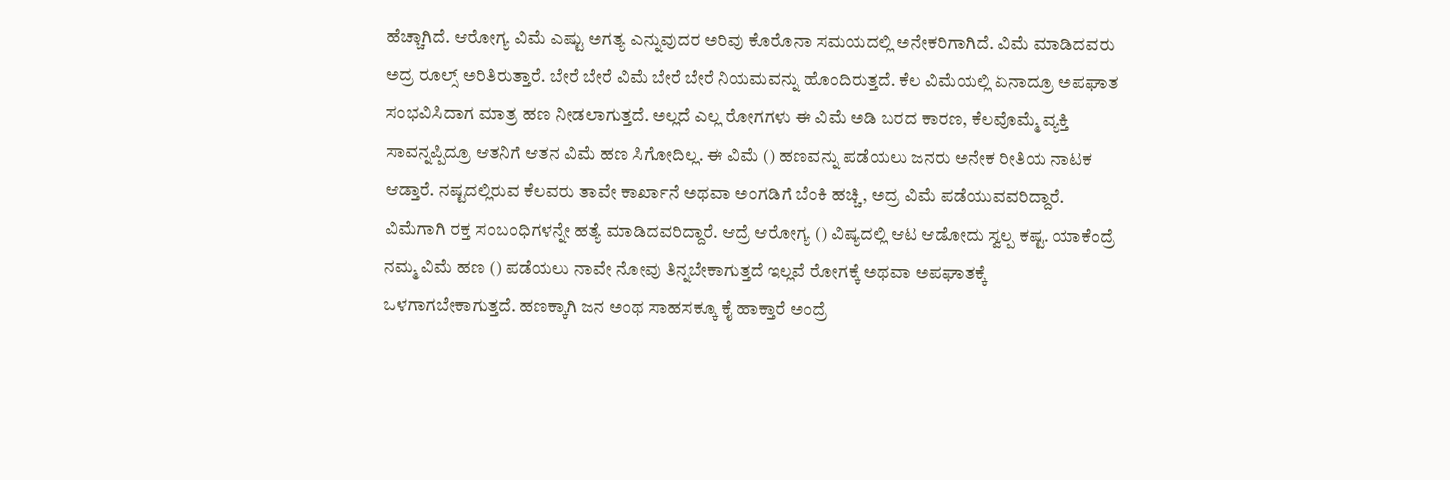ಹೆಚ್ಚಾಗಿದೆ. ಆರೋಗ್ಯ ವಿಮೆ ಎಷ್ಟು ಅಗತ್ಯ ಎನ್ನುವುದರ ಅರಿವು ಕೊರೊನಾ ಸಮಯದಲ್ಲಿ ಅನೇಕರಿಗಾಗಿದೆ. ವಿಮೆ ಮಾಡಿದವರು ಅದ್ರ ರೂಲ್ಸ್ ಅರಿತಿರುತ್ತಾರೆ. ಬೇರೆ ಬೇರೆ ವಿಮೆ ಬೇರೆ ಬೇರೆ ನಿಯಮವನ್ನು ಹೊಂದಿರುತ್ತದೆ. ಕೆಲ ವಿಮೆಯಲ್ಲಿ ಏನಾದ್ರೂ ಅಪಘಾತ ಸಂಭವಿಸಿದಾಗ ಮಾತ್ರ ಹಣ ನೀಡಲಾಗುತ್ತದೆ. ಅಲ್ಲದೆ ಎಲ್ಲ ರೋಗಗಳು ಈ ವಿಮೆ ಅಡಿ ಬರದ ಕಾರಣ, ಕೆಲವೊಮ್ಮೆ ವ್ಯಕ್ತಿ ಸಾವನ್ನಪ್ಪಿದ್ರೂ ಆತನಿಗೆ ಆತನ ವಿಮೆ ಹಣ ಸಿಗೋದಿಲ್ಲ. ಈ ವಿಮೆ () ಹಣವನ್ನು ಪಡೆಯಲು ಜನರು ಅನೇಕ ರೀತಿಯ ನಾಟಕ ಆಡ್ತಾರೆ. ನಷ್ಟದಲ್ಲಿರುವ ಕೆಲವರು ತಾವೇ ಕಾರ್ಖಾನೆ ಅಥವಾ ಅಂಗಡಿಗೆ ಬೆಂಕಿ ಹಚ್ಚಿ, ಅದ್ರ ವಿಮೆ ಪಡೆಯುವವರಿದ್ದಾರೆ. ವಿಮೆಗಾಗಿ ರಕ್ತ ಸಂಬಂಧಿಗಳನ್ನೇ ಹತ್ಯೆ ಮಾಡಿದವರಿದ್ದಾರೆ. ಆದ್ರೆ ಆರೋಗ್ಯ () ವಿಷ್ಯದಲ್ಲಿ ಆಟ ಆಡೋದು ಸ್ವಲ್ಪ ಕಷ್ಟ. ಯಾಕೆಂದ್ರೆ ನಮ್ಮ ವಿಮೆ ಹಣ () ಪಡೆಯಲು ನಾವೇ ನೋವು ತಿನ್ನಬೇಕಾಗುತ್ತದೆ ಇಲ್ಲವೆ ರೋಗಕ್ಕೆ ಅಥವಾ ಅಪಘಾತಕ್ಕೆ ಒಳಗಾಗಬೇಕಾಗುತ್ತದೆ. ಹಣಕ್ಕಾಗಿ ಜನ ಅಂಥ ಸಾಹಸಕ್ಕೂ ಕೈ ಹಾಕ್ತಾರೆ ಅಂದ್ರೆ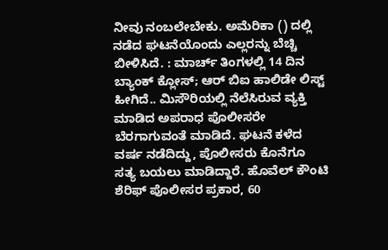ನೀವು ನಂಬಲೇಬೇಕು. ಅಮೆರಿಕಾ () ದಲ್ಲಿ ನಡೆದ ಘಟನೆಯೊಂದು ಎಲ್ಲರನ್ನು ಬೆಚ್ಚಿ ಬೀಳಿಸಿದೆ. : ಮಾರ್ಚ್ ತಿಂಗಳಲ್ಲಿ 14 ದಿನ ಬ್ಯಾಂಕ್ ಕ್ಲೋಸ್; ಆರ್ ಬಿಐ ಹಾಲಿಡೇ ಲಿಸ್ಟ್ ಹೀಗಿದೆ.. ಮಿಸೌರಿಯಲ್ಲಿ ನೆಲೆಸಿರುವ ವ್ಯಕ್ತಿ ಮಾಡಿದ ಅಪರಾಧ ಪೊಲೀಸರೇ ಬೆರಗಾಗುವಂತೆ ಮಾಡಿದೆ. ಘಟನೆ ಕಳೆದ ವರ್ಷ ನಡೆದಿದ್ದು, ಪೊಲೀಸರು ಕೊನೆಗೂ ಸತ್ಯ ಬಯಲು ಮಾಡಿದ್ದಾರೆ. ಹೊವೆಲ್ ಕೌಂಟಿ ಶೆರಿಫ್ ಪೊಲೀಸರ ಪ್ರಕಾರ, 60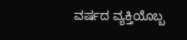ವರ್ಷದ ವ್ಯಕ್ತಿಯೊಬ್ಬ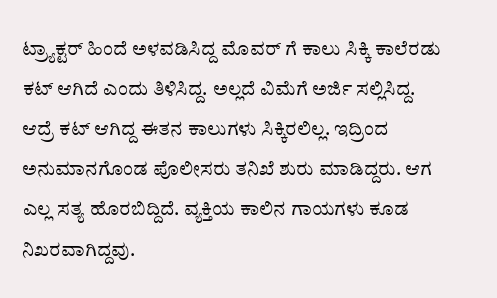ಟ್ರ್ಯಾಕ್ಟರ್ ಹಿಂದೆ ಅಳವಡಿಸಿದ್ದ ಮೊವರ್ ಗೆ ಕಾಲು ಸಿಕ್ಕಿ ಕಾಲೆರಡು ಕಟ್ ಆಗಿದೆ ಎಂದು ತಿಳಿಸಿದ್ದ. ಅಲ್ಲದೆ ವಿಮೆಗೆ ಅರ್ಜಿ ಸಲ್ಲಿಸಿದ್ದ. ಆದ್ರೆ ಕಟ್ ಆಗಿದ್ದ ಈತನ ಕಾಲುಗಳು ಸಿಕ್ಕಿರಲಿಲ್ಲ. ಇದ್ರಿಂದ ಅನುಮಾನಗೊಂಡ ಪೊಲೀಸರು ತನಿಖೆ ಶುರು ಮಾಡಿದ್ದರು. ಆಗ ಎಲ್ಲ ಸತ್ಯ ಹೊರಬಿದ್ದಿದೆ. ವ್ಯಕ್ತಿಯ ಕಾಲಿನ ಗಾಯಗಳು ಕೂಡ ನಿಖರವಾಗಿದ್ದವು.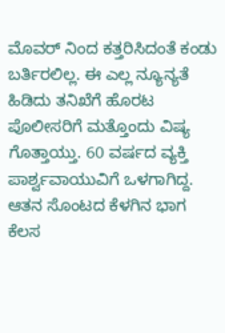ಮೊವರ್ ನಿಂದ ಕತ್ತರಿಸಿದಂತೆ ಕಂಡು ಬರ್ತಿರಲಿಲ್ಲ. ಈ ಎಲ್ಲ ನ್ಯೂನ್ಯತೆ ಹಿಡಿದು ತನಿಖೆಗೆ ಹೊರಟ ಪೊಲೀಸರಿಗೆ ಮತ್ತೊಂದು ವಿಷ್ಯ ಗೊತ್ತಾಯ್ತು. 60 ವರ್ಷದ ವ್ಯಕ್ತಿ ಪಾರ್ಶ್ವವಾಯುವಿಗೆ ಒಳಗಾಗಿದ್ದ. ಆತನ ಸೊಂಟದ ಕೆಳಗಿನ ಭಾಗ ಕೆಲಸ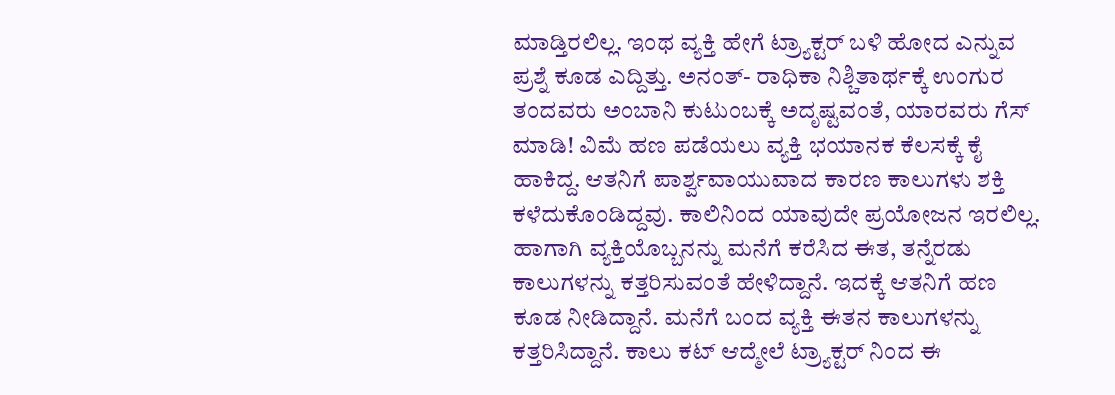ಮಾಡ್ತಿರಲಿಲ್ಲ. ಇಂಥ ವ್ಯಕ್ತಿ ಹೇಗೆ ಟ್ರ್ಯಾಕ್ಟರ್ ಬಳಿ ಹೋದ ಎನ್ನುವ ಪ್ರಶ್ನೆ ಕೂಡ ಎದ್ದಿತ್ತು. ಅನಂತ್- ರಾಧಿಕಾ ನಿಶ್ಚಿತಾರ್ಥಕ್ಕೆ ಉಂಗುರ ತಂದವರು ಅಂಬಾನಿ ಕುಟುಂಬಕ್ಕೆ ಅದೃಷ್ಟವಂತೆ, ಯಾರವರು ಗೆಸ್‌ ಮಾಡಿ! ವಿಮೆ ಹಣ ಪಡೆಯಲು ವ್ಯಕ್ತಿ ಭಯಾನಕ ಕೆಲಸಕ್ಕೆ ಕೈ ಹಾಕಿದ್ದ. ಆತನಿಗೆ ಪಾರ್ಶ್ವವಾಯುವಾದ ಕಾರಣ ಕಾಲುಗಳು ಶಕ್ತಿ ಕಳೆದುಕೊಂಡಿದ್ದವು. ಕಾಲಿನಿಂದ ಯಾವುದೇ ಪ್ರಯೋಜನ ಇರಲಿಲ್ಲ. ಹಾಗಾಗಿ ವ್ಯಕ್ತಿಯೊಬ್ಬನನ್ನು ಮನೆಗೆ ಕರೆಸಿದ ಈತ, ತನ್ನೆರಡು ಕಾಲುಗಳನ್ನು ಕತ್ತರಿಸುವಂತೆ ಹೇಳಿದ್ದಾನೆ. ಇದಕ್ಕೆ ಆತನಿಗೆ ಹಣ ಕೂಡ ನೀಡಿದ್ದಾನೆ. ಮನೆಗೆ ಬಂದ ವ್ಯಕ್ತಿ ಈತನ ಕಾಲುಗಳನ್ನು ಕತ್ತರಿಸಿದ್ದಾನೆ. ಕಾಲು ಕಟ್ ಆದ್ಮೇಲೆ ಟ್ರ್ಯಾಕ್ಟರ್ ನಿಂದ ಈ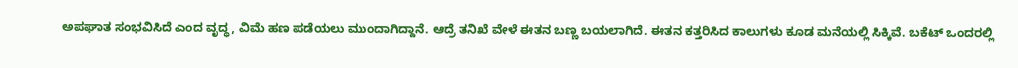ಅಪಘಾತ ಸಂಭವಿಸಿದೆ ಎಂದ ವೃದ್ಧ, ವಿಮೆ ಹಣ ಪಡೆಯಲು ಮುಂದಾಗಿದ್ದಾನೆ. ಆದ್ರೆ ತನಿಖೆ ವೇಳೆ ಈತನ ಬಣ್ಣ ಬಯಲಾಗಿದೆ. ಈತನ ಕತ್ತರಿಸಿದ ಕಾಲುಗಳು ಕೂಡ ಮನೆಯಲ್ಲಿ ಸಿಕ್ಕಿವೆ. ಬಕೆಟ್ ಒಂದರಲ್ಲಿ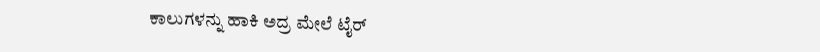ಕಾಲುಗಳನ್ನು ಹಾಕಿ ಅದ್ರ ಮೇಲೆ ಟೈರ್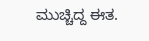ಮುಚ್ಚಿದ್ದ ಈತ.